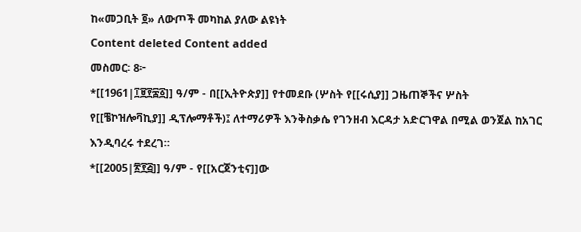ከ«መጋቢት ፬» ለውጦች መካከል ያለው ልዩነት
Content deleted Content added
መስመር፡ 8፦
*[[1961|፲፱፻፷፩]] ዓ/ም - በ[[ኢትዮጵያ]] የተመደቡ (ሦስት የ[[ሩሲያ]] ጋዜጠኞችና ሦስት የ[[ቼኮዝሎቫኪያ]] ዲፕሎማቶች)፤ ለተማሪዎች እንቅስቃሴ የገንዘብ እርዳታ አድርገዋል በሚል ወንጀል ከአገር እንዲባረሩ ተደረገ።
*[[2005|፳፻፭]] ዓ/ም - የ[[አርጀንቲና]]ው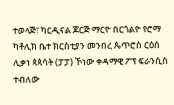ተወላጅ፣ ካርዲናል ጆርጅ ማርዮ በርጎልዮ የሮማ ካቶሊክ ቤተ ክርስቲያን መንበረ ጴጥሮስ ርዕሰ ሊቃነ ጳጳሳት (ፓፓ) ኾነው ቀዳማዊ ፖፕ ፍራንሲስ ተብለው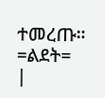ተመረጡ።
=ልደት=
|